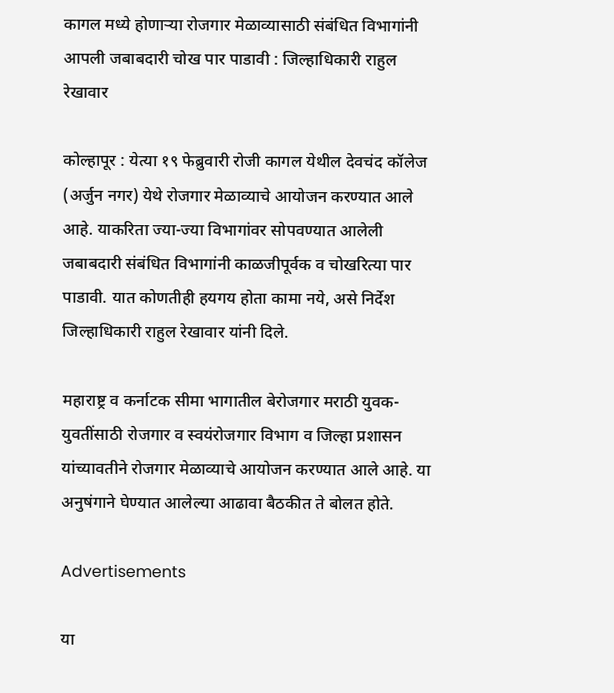कागल मध्ये होणाऱ्या रोजगार मेळाव्यासाठी संबंधित विभागांनी आपली जबाबदारी चोख पार पाडावी : जिल्हाधिकारी राहुल रेखावार

कोल्हापूर : येत्या १९ फेब्रुवारी रोजी कागल येथील देवचंद कॉलेज (अर्जुन नगर) येथे रोजगार मेळाव्याचे आयोजन करण्यात आले आहे. याकरिता ज्या-ज्या विभागांवर सोपवण्यात आलेली जबाबदारी संबंधित विभागांनी काळजीपूर्वक व चोखरित्या पार पाडावी. यात कोणतीही हयगय होता कामा नये, असे निर्देश जिल्हाधिकारी राहुल रेखावार यांनी दिले.

महाराष्ट्र व कर्नाटक सीमा भागातील बेरोजगार मराठी युवक-युवतींसाठी रोजगार व स्वयंरोजगार विभाग व जिल्हा प्रशासन यांच्यावतीने रोजगार मेळाव्याचे आयोजन करण्यात आले आहे. या अनुषंगाने घेण्यात आलेल्या आढावा बैठकीत ते बोलत होते.

Advertisements

या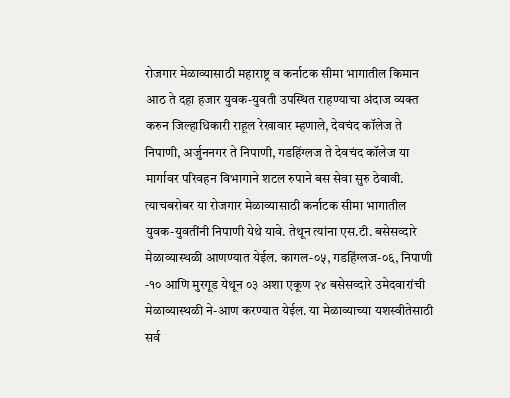रोजगार मेळाव्यासाठी महाराष्ट्र व कर्नाटक सीमा भागातील किमान आठ ते दहा हजार युवक-युवती उपस्थित राहण्याचा अंदाज व्यक्त करुन जिल्हाधिकारी राहूल रेखावार म्हणाले, देवचंद कॉलेज ते निपाणी, अर्जुननगर ते निपाणी, गडहिंग्लज ते देवचंद कॉलेज या मार्गावर परिवहन विभागाने शटल रुपाने बस सेवा सुरु ठेवावी. त्याचबरोबर या रोजगार मेळाव्यासाठी कर्नाटक सीमा भागातील युवक-युवतींनी निपाणी येथे यावे. तेथून त्यांना एस.टी. बसेसव्दारे मेळाव्यास्थळी आणण्यात येईल. कागल-०५, गडहिंग्लज-०६, निपाणी -१० आणि मुरगूड येथून ०३ अशा एकूण २४ बसेसव्दारे उमेदवारांची मेळाव्यास्थळी ने-आण करण्यात येईल. या मेळाव्याच्या यशस्वीतेसाठी सर्व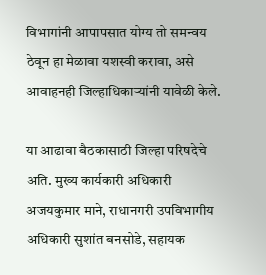विभागांनी आपापसात योग्य तो समन्वय ठेवून हा मेळावा यशस्वी करावा, असे आवाहनही जिल्हाधिकाऱ्यांनी यावेळी केले.

या आढावा बैठकासाठी जिल्हा परिषदेचे अति. मुख्य कार्यकारी अधिकारी अजयकुमार माने, राधानगरी उपविभागीय अधिकारी सुशांत बनसोडे, सहायक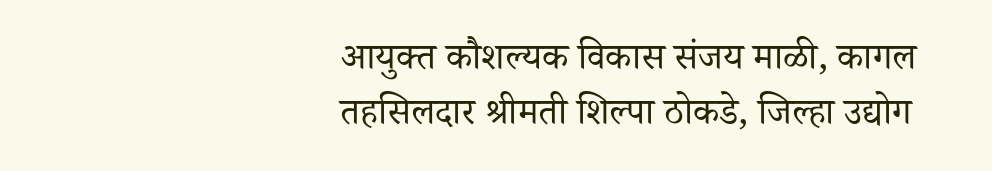आयुक्त कौशल्यक विकास संजय माळी, कागल तहसिलदार श्रीमती शिल्पा ठोकडे, जिल्हा उद्योग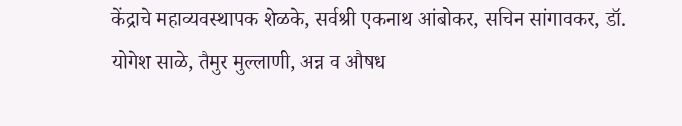केंद्राचे महाव्यवस्थापक शेळके, सर्वश्री एकनाथ आंबोकर, सचिन सांगावकर, डॉ. योगेश साळे, तैमुर मुल्लाणी, अन्न व औषध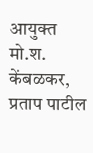आयुक्त मो.श. केंबळकर, प्रताप पाटील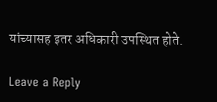यांच्यासह इतर अधिकारी उपस्थित होते.

Leave a Reply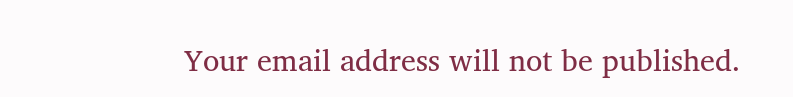Your email address will not be published.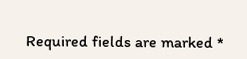Required fields are marked *